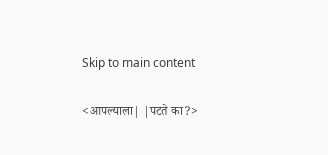Skip to main content

<आपल्याला| |पटते का?>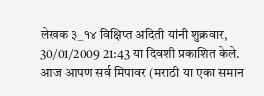लेखक ३_१४ विक्षिप्त अदिती यांनी शुक्रवार, 30/01/2009 21:43 या दिवशी प्रकाशित केले.
आज आपण सर्व मिपावर (मराठी या एका समान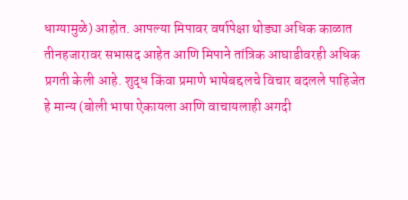धाग्यामुळे) आहोत. आपल्या मिपावर वर्षापेक्षा थोड्या अधिक काळात तीनहजारावर सभासद आहेत आणि मिपाने तांत्रिक आघाडीवरही अधिक प्रगती केली आहे. शुद्ध किंवा प्रमाणे भाषेबद्दलचे विचार बदलले पाहिजेत हे मान्य (बोली भाषा ऐकायला आणि वाचायलाही अगदी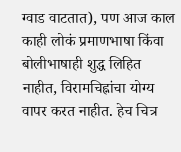ग्वाड वाटतात), पण आज काल काही लोकं प्रमाणभाषा किंवा बोलीभाषाही शुद्ध लिहित नाहीत, विरामचिह्नांचा योग्य वापर करत नाहीत. हेच चित्र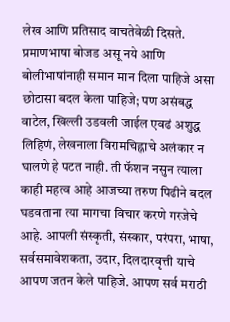लेख आणि प्रतिसाद वाचतेवेळी दिसते. प्रमाणभाषा बोजड असू नये आणि बोलीभाषांनाही समान मान दिला पाहिजे असा छोटासा बदल केला पाहिजे; पण असंबद्ध वाटेल, खिल्ली उडवली जाईल एवढं अशुद्ध लिहिणं, लेखनाला विरामचिह्नाचे अलंकार न घालणे हे पटत नाही. ती फॅशन नसुन त्याला काही महत्व आहे आजच्या तरुण पिढीने बदल घडवताना त्या मागचा विचार करणे गरजेचे आहे. आपली संस्कृती, संस्कार, परंपरा, भाषा, सर्वसमावेशकता, उदार, दिलदारवृत्ती याचे आपण जतन केले पाहिजे. आपण सर्व मराठी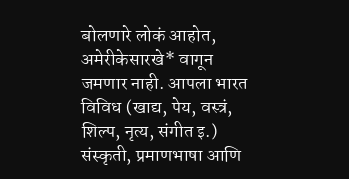बोलणारे लोकं आहोत, अमेरीकेसारखे* वागून जमणार नाही. आपला भारत विविध (खाद्य, पेय, वस्त्रं, शिल्प, नृत्य, संगीत इ.) संस्कृती, प्रमाणभाषा आणि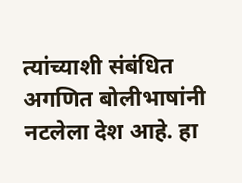त्यांच्याशी संबंधित अगणित बोलीभाषांनी नटलेला देश आहे. हा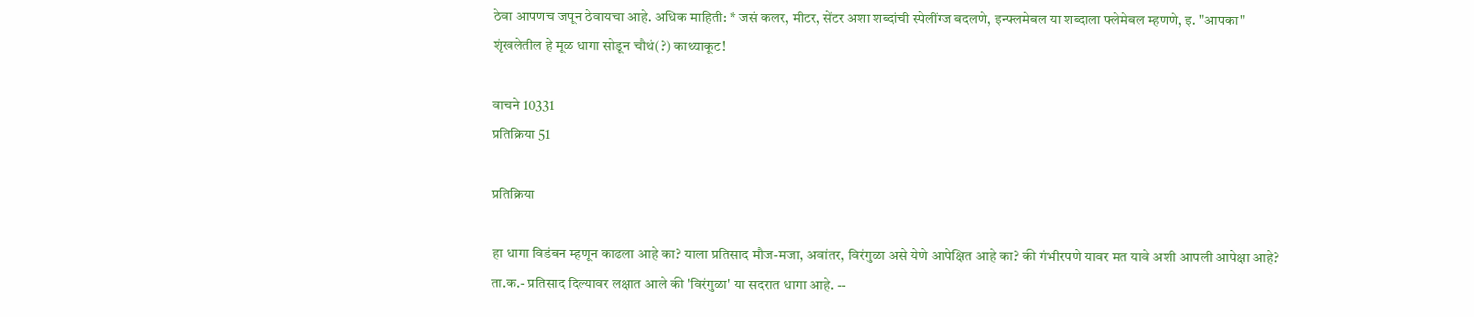ठेवा आपणच जपून ठेवायचा आहे. अधिक माहिती: * जसं कलर, मीटर, सेंटर अशा शब्दांची स्पेलींग्ज बदलणे, इन्फ्लमेबल या शब्दाला फ्लेमेबल म्हणणे, इ. "आपका" शृंखलेतील हे मूळ धागा सोडून चौथं(?) काथ्याकूट!

वाचने 10331
प्रतिक्रिया 51

प्रतिक्रिया

हा धागा विडंबन म्हणून काढला आहे का? याला प्रतिसाद मौज-मजा, अवांतर, विरंगुळा असे येणे आपेक्षित आहे का? की गंभीरपणे यावर मत यावे अशी आपली आपेक्षा आहे? ता.क.- प्रतिसाद दिल्यावर लक्षात आले की 'विरंगुळा' या सदरात धागा आहे. --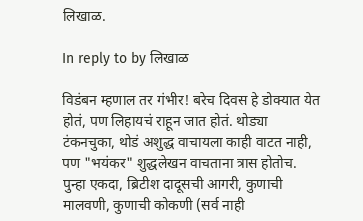लिखाळ.

In reply to by लिखाळ

विडंबन म्हणाल तर गंभीर! बरेच दिवस हे डोक्यात येत होतं, पण लिहायचं राहून जात होतं. थोड्या टंकनचुका, थोडं अशुद्ध वाचायला काही वाटत नाही, पण "भयंकर" शुद्धलेखन वाचताना त्रास होतोच. पुन्हा एकदा, ब्रिटीश दादूसची आगरी, कुणाची मालवणी, कुणाची कोकणी (सर्व नाही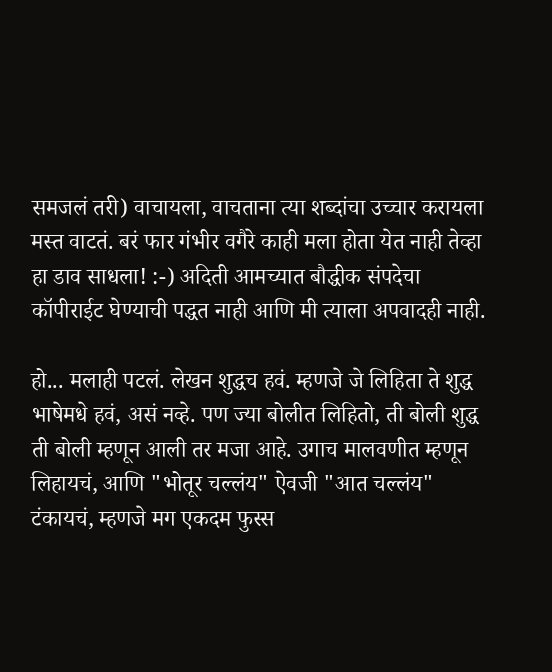समजलं तरी) वाचायला, वाचताना त्या शब्दांचा उच्चार करायला मस्त वाटतं. बरं फार गंभीर वगैरे काही मला होता येत नाही तेव्हा हा डाव साधला! :-) अदिती आमच्यात बौद्धीक संपदेचा कॉपीराईट घेण्याची पद्धत नाही आणि मी त्याला अपवादही नाही.

हो... मलाही पटलं. लेखन शुद्धच हवं. म्हणजे जे लिहिता ते शुद्ध भाषेमधे हवं, असं नव्हे. पण ज्या बोलीत लिहितो, ती बोली शुद्ध ती बोली म्हणून आली तर मजा आहे. उगाच मालवणीत म्हणून लिहायचं, आणि "भोतूर चल्लंय" ऐवजी "आत चल्लंय" टंकायचं, म्हणजे मग एकदम फुस्स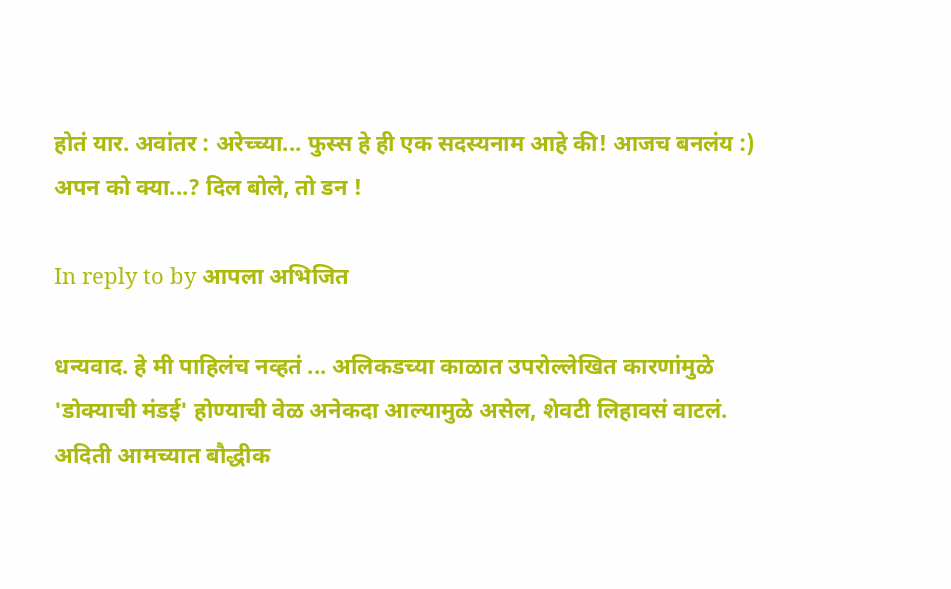होतं यार. अवांतर : अरेच्च्या... फुस्स हे ही एक सदस्यनाम आहे की! आजच बनलंय :)
अपन को क्या...? दिल बोले, तो डन !

In reply to by आपला अभिजित

धन्यवाद. हे मी पाहिलंच नव्हतं ... अलिकडच्या काळात उपरोल्लेखित कारणांमुळे 'डोक्याची मंडई' होण्याची वेळ अनेकदा आल्यामुळे असेल, शेवटी लिहावसं वाटलं. अदिती आमच्यात बौद्धीक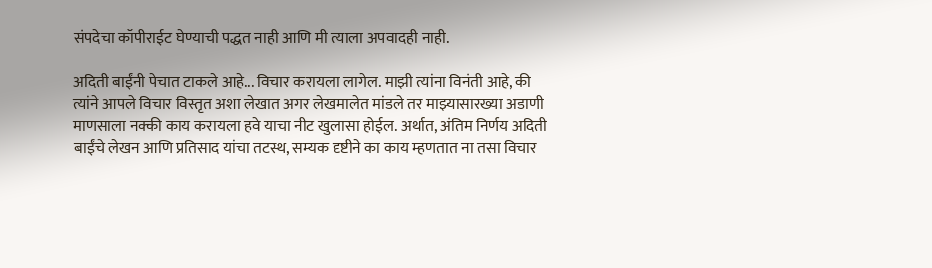संपदेचा कॉपीराईट घेण्याची पद्धत नाही आणि मी त्याला अपवादही नाही.

अदिती बाईंनी पेचात टाकले आहे... विचार करायला लागेल. माझी त्यांना विनंती आहे, की त्यांने आपले विचार विस्तृत अशा लेखात अगर लेखमालेत मांडले तर माझ्यासारख्या अडाणी माणसाला नक्की काय करायला हवे याचा नीट खुलासा होईल. अर्थात, अंतिम निर्णय अदिती बाईंचे लेखन आणि प्रतिसाद यांचा तटस्थ, सम्यक दृष्टीने का काय म्हणतात ना तसा विचार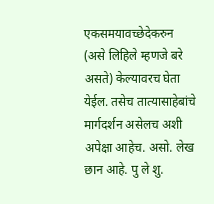एकसमयावच्छेदेकरुन (असे लिहिले म्हणजे बरे असते) केल्यावरच घेता येईल. तसेच तात्यासाहेबांचे मार्गदर्शन असेलच अशी अपेक्षा आहेच. असो. लेख छान आहे. पु ले शु.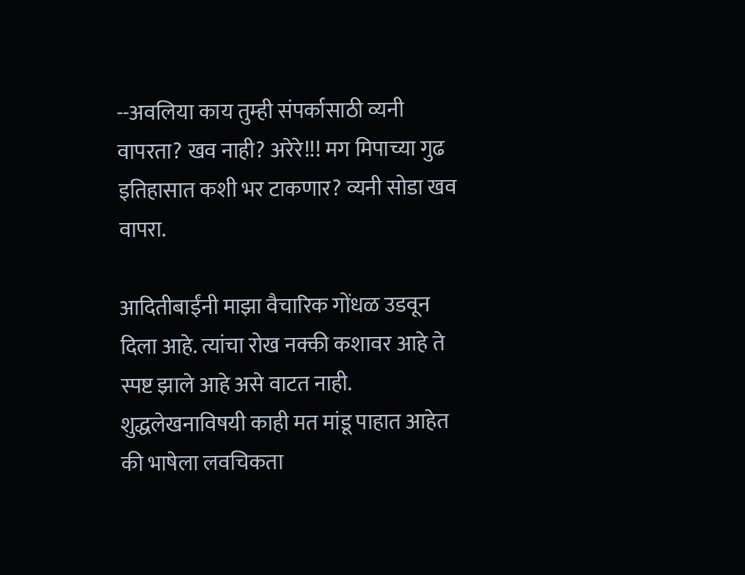--अवलिया काय तुम्ही संपर्कासाठी व्यनी वापरता? खव नाही? अरेरे!!! मग मिपाच्या गुढ इतिहासात कशी भर टाकणार? व्यनी सोडा खव वापरा.

आदितीबाईंनी माझा वैचारिक गोंधळ उडवून दिला आहे. त्यांचा रोख नक्की कशावर आहे ते स्पष्ट झाले आहे असे वाटत नाही. शुद्धलेखनाविषयी काही मत मांडू पाहात आहेत की भाषेला लवचिकता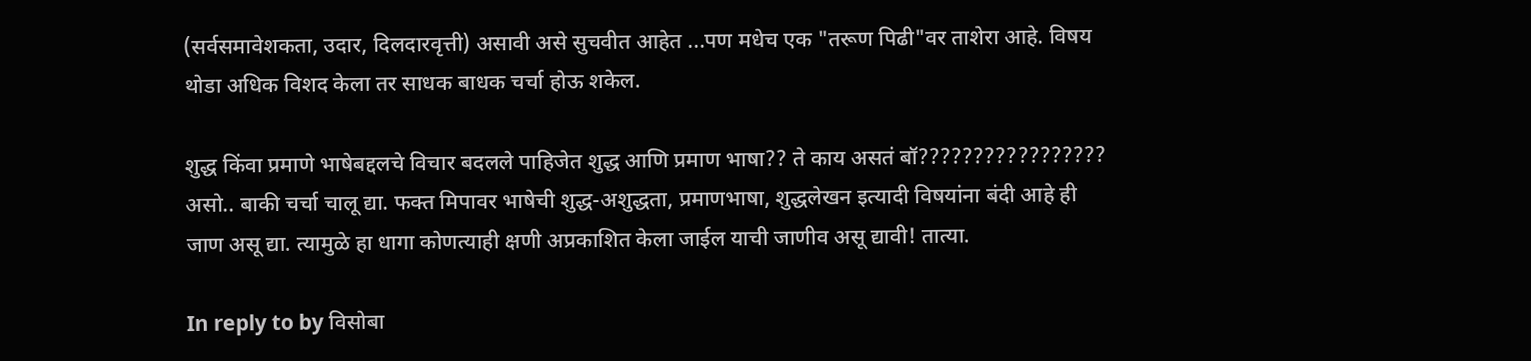(सर्वसमावेशकता, उदार, दिलदारवृत्ती) असावी असे सुचवीत आहेत ...पण मधेच एक "तरूण पिढी"वर ताशेरा आहे. विषय थोडा अधिक विशद केला तर साधक बाधक चर्चा होऊ शकेल.

शुद्ध किंवा प्रमाणे भाषेबद्दलचे विचार बदलले पाहिजेत शुद्ध आणि प्रमाण भाषा?? ते काय असतं बॉ????????????????? असो.. बाकी चर्चा चालू द्या. फक्त मिपावर भाषेची शुद्ध-अशुद्धता, प्रमाणभाषा, शुद्धलेखन इत्यादी विषयांना बंदी आहे ही जाण असू द्या. त्यामुळे हा धागा कोणत्याही क्षणी अप्रकाशित केला जाईल याची जाणीव असू द्यावी! तात्या.

In reply to by विसोबा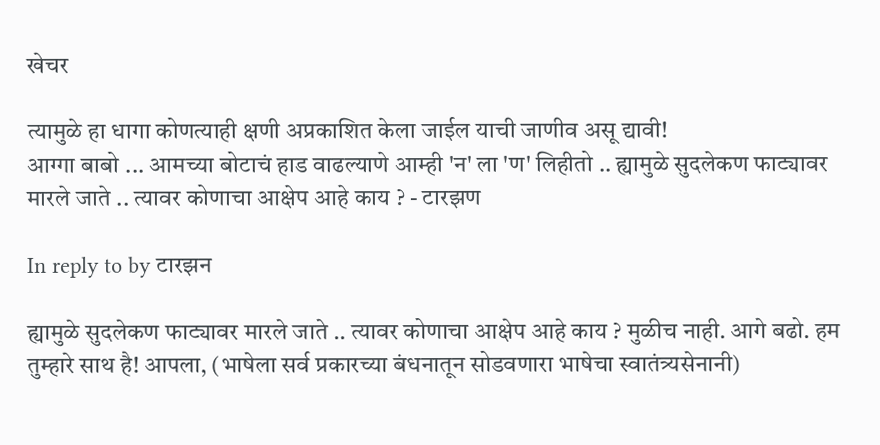खेचर

त्यामुळे हा धागा कोणत्याही क्षणी अप्रकाशित केला जाईल याची जाणीव असू द्यावी!
आग्गा बाबो ... आमच्या बोटाचं हाड वाढल्याणे आम्ही 'न' ला 'ण' लिहीतो .. ह्यामुळे सुदलेकण फाट्यावर मारले जाते .. त्यावर कोणाचा आक्षेप आहे काय ? - टारझण

In reply to by टारझन

ह्यामुळे सुदलेकण फाट्यावर मारले जाते .. त्यावर कोणाचा आक्षेप आहे काय ? मुळीच नाही. आगे बढो. हम तुम्हारे साथ है! आपला, (भाषेला सर्व प्रकारच्या बंधनातून सोडवणारा भाषेचा स्वातंत्र्यसेनानी)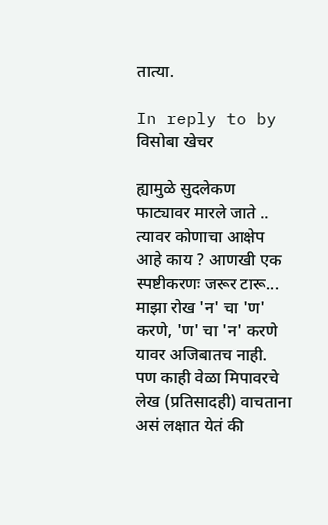तात्या.

In reply to by विसोबा खेचर

ह्यामुळे सुदलेकण फाट्यावर मारले जाते .. त्यावर कोणाचा आक्षेप आहे काय ? आणखी एक स्पष्टीकरणः जरूर टारू... माझा रोख 'न' चा 'ण' करणे, 'ण' चा 'न' करणे यावर अजिबातच नाही. पण काही वेळा मिपावरचे लेख (प्रतिसादही) वाचताना असं लक्षात येतं की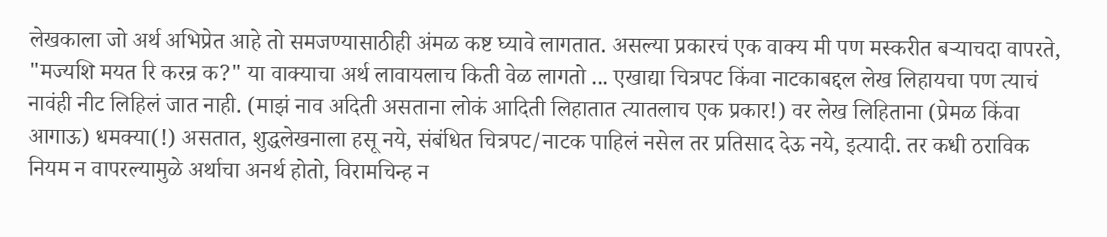लेखकाला जो अर्थ अभिप्रेत आहे तो समजण्यासाठीही अंमळ कष्ट घ्यावे लागतात. असल्या प्रकारचं एक वाक्य मी पण मस्करीत बर्‍याचदा वापरते, "मज्यशि मयत रि करन्र क?" या वाक्याचा अर्थ लावायलाच किती वेळ लागतो ... एखाद्या चित्रपट किंवा नाटकाबद्दल लेख लिहायचा पण त्याचं नावंही नीट लिहिलं जात नाही. (माझं नाव अदिती असताना लोकं आदिती लिहातात त्यातलाच एक प्रकार!) वर लेख लिहिताना (प्रेमळ किंवा आगाऊ) धमक्या(!) असतात, शुद्धलेखनाला हसू नये, संबंधित चित्रपट/नाटक पाहिलं नसेल तर प्रतिसाद देऊ नये, इत्यादी. तर कधी ठराविक नियम न वापरल्यामुळे अर्थाचा अनर्थ होतो, विरामचिन्ह न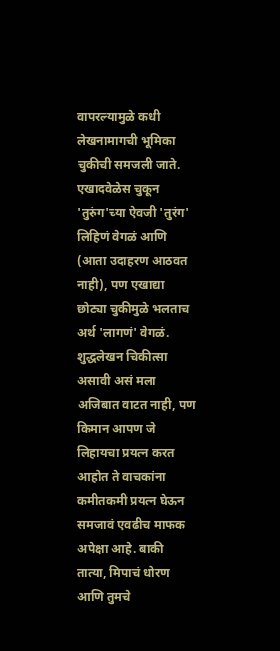वापरल्यामुळे कधी लेखनामागची भूमिका चुकीची समजली जाते. एखादवेळेस चुकून 'तुरुंग'च्या ऐवजी 'तुरंग' लिहिणं वेगळं आणि (आता उदाहरण आठवत नाही), पण एखाद्या छोट्या चुकीमुळे भलताच अर्थ 'लागणं' वेगळं. शुद्धलेखन चिकीत्सा असावी असं मला अजिबात वाटत नाही, पण किमान आपण जे लिहायचा प्रयत्न करत आहोत ते वाचकांना कमीतकमी प्रयत्न घेऊन समजावं एवढीच माफक अपेक्षा आहे. बाकी तात्या, मिपाचं धोरण आणि तुमचे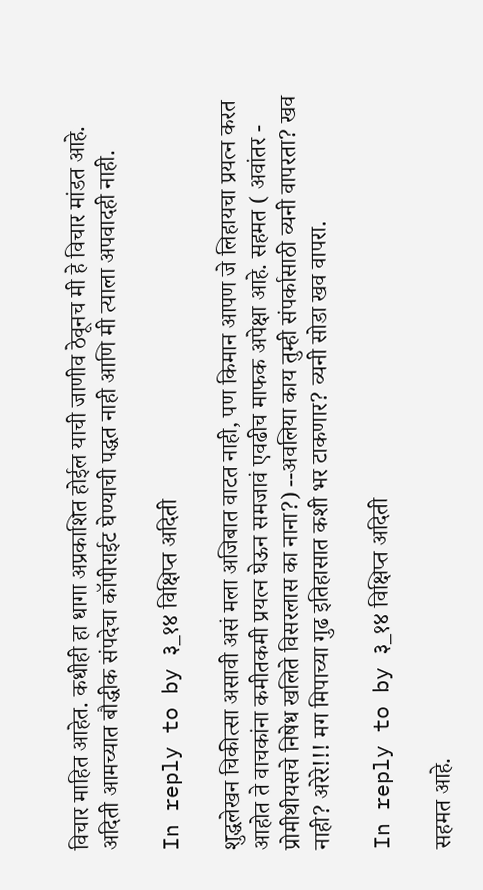विचार माहित आहेत. कधीही हा धागा अप्रकाशित होईल याची जाणीव ठेवूनच मी हे विचार मांडत आहे. अदिती आमच्यात बौद्धीक संपदेचा कॉपीराईट घेण्याची पद्धत नाही आणि मी त्याला अपवादही नाही.

In reply to by ३_१४ विक्षिप्त अदिती

शुद्धलेखन चिकीत्सा असावी असं मला अजिबात वाटत नाही, पण किमान आपण जे लिहायचा प्रयत्न करत आहोत ते वाचकांना कमीतकमी प्रयत्न घेऊन समजावं एवढीच माफक अपेक्षा आहे. सहमत ( अवांतर - प्रोमीथीयसचे निषेध खलिते विसरलास का नाना?) --अवलिया काय तुम्ही संपर्कासाठी व्यनी वापरता? खव नाही? अरेरे!!! मग मिपाच्या गुढ इतिहासात कशी भर टाकणार? व्यनी सोडा खव वापरा.

In reply to by ३_१४ विक्षिप्त अदिती

सहमत आहे.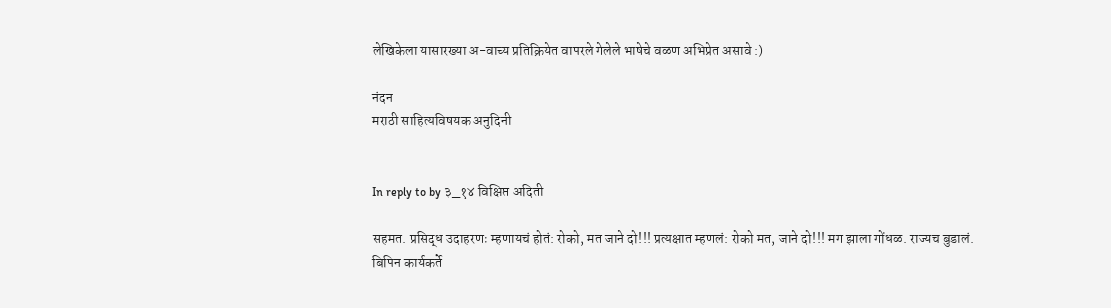लेखिकेला यासारख्या अ-वाच्य प्रतिक्रियेत वापरले गेलेले भाषेचे वळण अभिप्रेत असावे :)

नंदन
मराठी साहित्यविषयक अनुदिनी


In reply to by ३_१४ विक्षिप्त अदिती

सहमत. प्रसिद्ध उदाहरणः म्हणायचं होतं: रोको, मत जाने दो!!! प्रत्यक्षात म्हणलं: रोको मत, जाने दो!!! मग झाला गोंधळ. राज्यच बुडालं. बिपिन कार्यकर्ते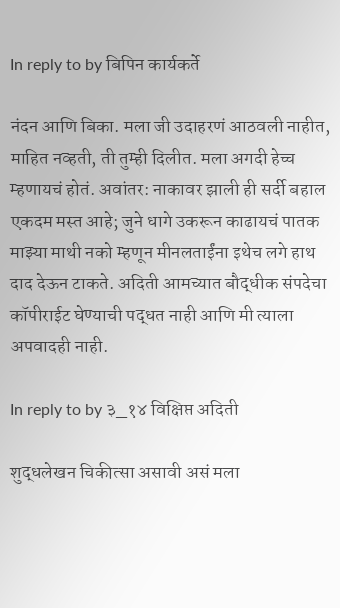In reply to by बिपिन कार्यकर्ते

नंदन आणि बिका. मला जी उदाहरणं आठवली नाहीत, माहित नव्हती, ती तुम्ही दिलीत. मला अगदी हेच्च म्हणायचं होतं. अवांतर: नाकावर झाली ही सर्दी बहाल एकदम मस्त आहे; जुने धागे उकरून काढायचं पातक माझ्या माथी नको म्हणून मीनलताईंना इथेच लगे हाथ दाद देऊन टाकते. अदिती आमच्यात बौद्धीक संपदेचा कॉपीराईट घेण्याची पद्धत नाही आणि मी त्याला अपवादही नाही.

In reply to by ३_१४ विक्षिप्त अदिती

शुद्धलेखन चिकीत्सा असावी असं मला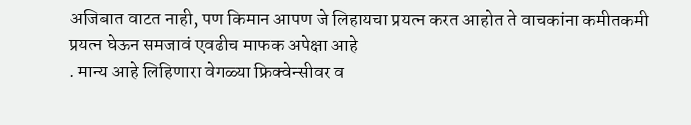अजिबात वाटत नाही, पण किमान आपण जे लिहायचा प्रयत्न करत आहोत ते वाचकांना कमीतकमी प्रयत्न घेऊन समजावं एवढीच माफक अपेक्षा आहे
. मान्य आहे लिहिणारा वेगळ्या फ्रिक्वेन्सीवर व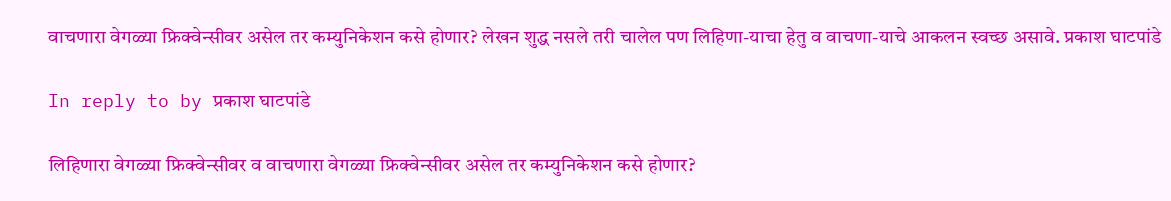वाचणारा वेगळ्या फ्रिक्वेन्सीवर असेल तर कम्युनिकेशन कसे होणार? लेखन शुद्ध नसले तरी चालेल पण लिहिणा-याचा हेतु व वाचणा-याचे आकलन स्वच्छ असावे. प्रकाश घाटपांडे

In reply to by प्रकाश घाटपांडे

लिहिणारा वेगळ्या फ्रिक्वेन्सीवर व वाचणारा वेगळ्या फ्रिक्वेन्सीवर असेल तर कम्युनिकेशन कसे होणार?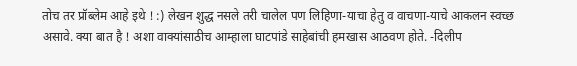तोच तर प्रॉब्लेम आहे इथे ! :) लेखन शुद्ध नसले तरी चालेल पण लिहिणा-याचा हेतु व वाचणा-याचे आकलन स्वच्छ असावे. क्या बात है ! अशा वाक्यांसाठीच आम्हाला घाटपांडे साहेबांची हमखास आठवण होते. -दिलीप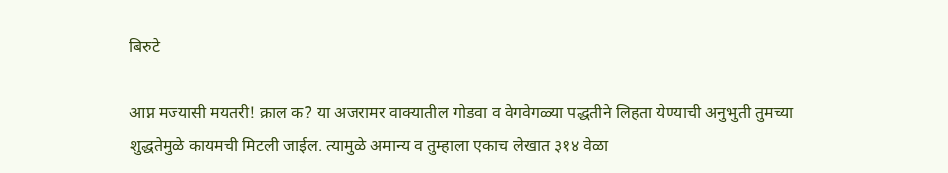बिरुटे

आप्न मज्यासी मयतरी! क्राल क? या अजरामर वाक्यातील गोडवा व वेगवेगळ्या पद्धतीने लिहता येण्याची अनुभुती तुमच्या शुद्धतेमुळे कायमची मिटली जाईल. त्यामुळे अमान्य व तुम्हाला एकाच लेखात ३१४ वेळा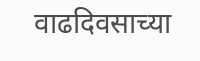वाढदिवसाच्या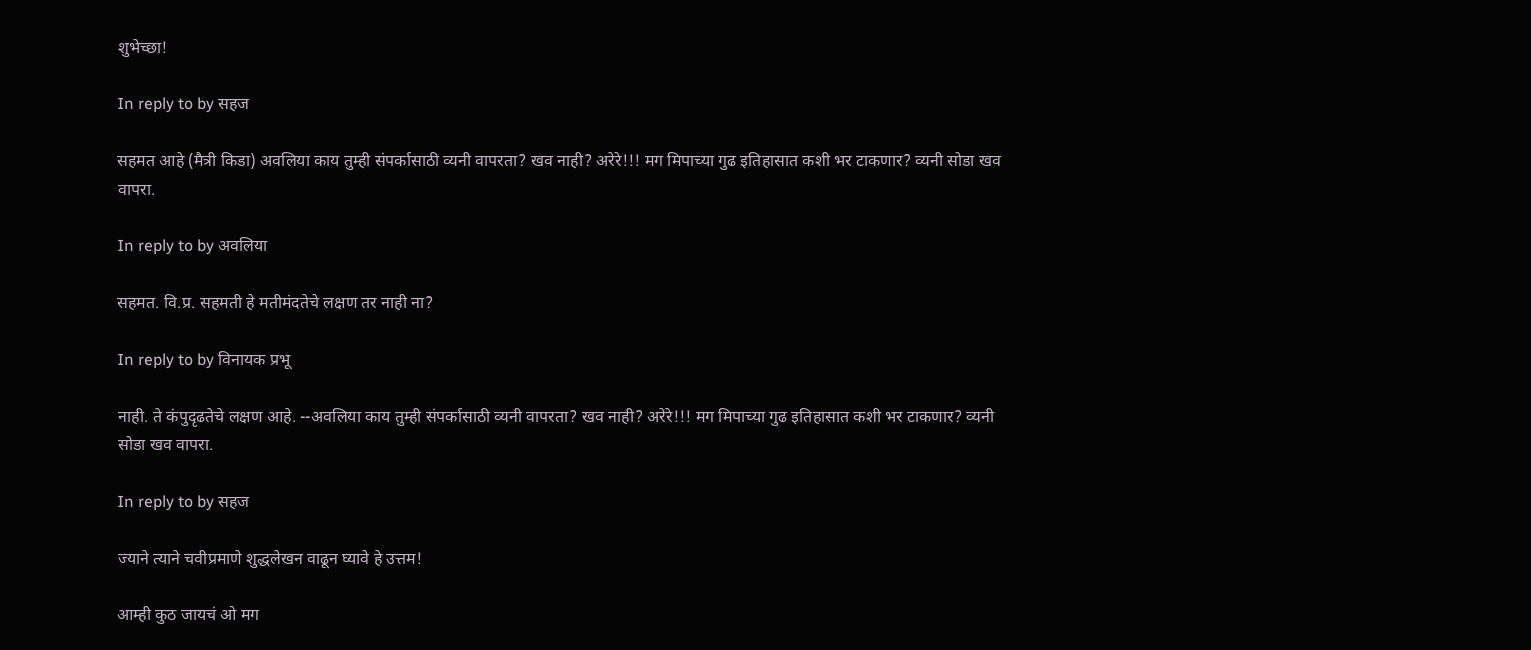शुभेच्छा!

In reply to by सहज

सहमत आहे (मैत्री किडा) अवलिया काय तुम्ही संपर्कासाठी व्यनी वापरता? खव नाही? अरेरे!!! मग मिपाच्या गुढ इतिहासात कशी भर टाकणार? व्यनी सोडा खव वापरा.

In reply to by अवलिया

सहमत. वि.प्र. सहमती हे मतीमंदतेचे लक्षण तर नाही ना?

In reply to by विनायक प्रभू

नाही. ते कंपुदृढतेचे लक्षण आहे. --अवलिया काय तुम्ही संपर्कासाठी व्यनी वापरता? खव नाही? अरेरे!!! मग मिपाच्या गुढ इतिहासात कशी भर टाकणार? व्यनी सोडा खव वापरा.

In reply to by सहज

ज्याने त्याने चवीप्रमाणे शुद्धलेखन वाढून घ्यावे हे उत्तम!

आम्ही कुठ जायचं ओ मग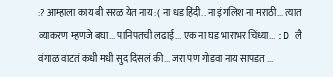:? आम्हाला काय बी सरळ येत नाय :( ना धड हिंदी.. ना इंगलिश ना मराठी... त्यात व्याकरण म्हणजे बघा... पानिपतची लढाई... एक ना घड भाराभर चिंध्या... :D लै वंगाळ वाटतं कधी मधी सुद दिसलं की... जरा पण गोडवा नाय सापडत ...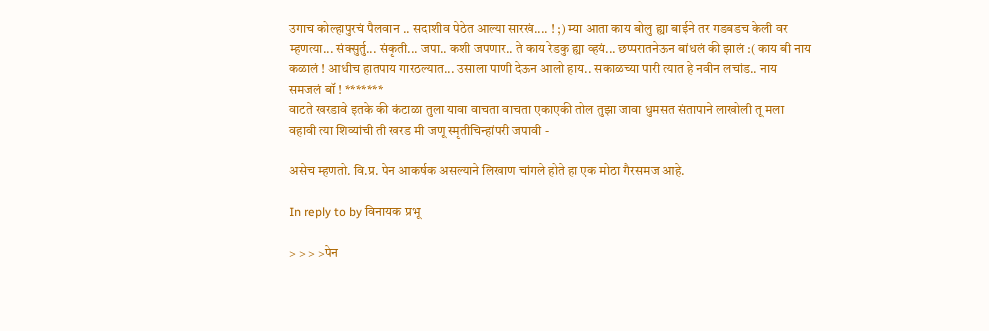उगाच कोल्हापुरचं पैलवान .. सदाशीव पेठेत आल्या सारखं.... ! ;) म्या आता काय बोलु ह्या बाईने तर गडबडच केली वर म्हणत्या... संक्सुर्तु... संकृती... जपा.. कशी जपणार.. ते काय रेडकु ह्या व्हयं... छप्परातनेऊन बांधलं की झालं :( काय बी नाय कळालं ! आधीच हातपाय गारठल्यात... उसाला पाणी देऊन आलो हाय.. सकाळच्या पारी त्यात हे नवीन लचांड.. नाय समजलं बॉ ! *******
वाटते खरडावे इतके की कंटाळा तुला यावा वाचता वाचता एकाएकी तोल तुझा जावा धुमसत संतापाने लाखोली तू मला वहावी त्या शिव्यांची ती खरड मी जणू स्मृतीचिन्हांपरी जपावी -

असेच म्हणतो. वि.प्र. पेन आकर्षक असल्याने लिखाण चांगले होते हा एक मोठा गैरसमज आहे.

In reply to by विनायक प्रभू

> > > >पेन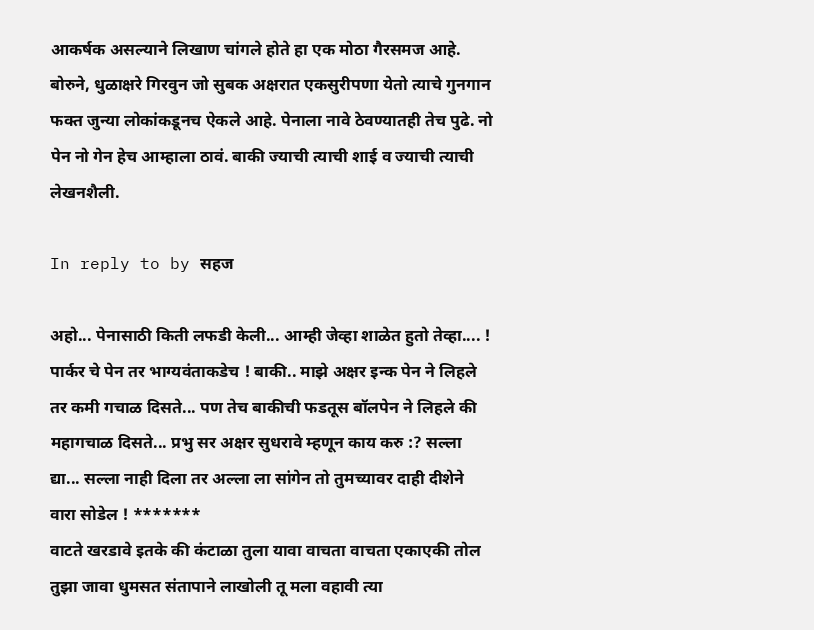आकर्षक असल्याने लिखाण चांगले होते हा एक मोठा गैरसमज आहे. बोरुने, धुळाक्षरे गिरवुन जो सुबक अक्षरात एकसुरीपणा येतो त्याचे गुनगान फक्त जुन्या लोकांकडूनच ऐकले आहे. पेनाला नावे ठेवण्यातही तेच पुढे. नो पेन नो गेन हेच आम्हाला ठावं. बाकी ज्याची त्याची शाई व ज्याची त्याची लेखनशैली.

In reply to by सहज

अहो... पेनासाठी किती लफडी केली... आम्ही जेव्हा शाळेत हुतो तेव्हा.... ! पार्कर चे पेन तर भाग्यवंताकडेच ! बाकी.. माझे अक्षर इन्क पेन ने लिहले तर कमी गचाळ दिसते... पण तेच बाकीची फडतूस बॉलपेन ने लिहले की महागचाळ दिसते... प्रभु सर अक्षर सुधरावे म्हणून काय करु :? सल्ला द्या... सल्ला नाही दिला तर अल्ला ला सांगेन तो तुमच्यावर दाही दीशेने वारा सोडेल ! *******
वाटते खरडावे इतके की कंटाळा तुला यावा वाचता वाचता एकाएकी तोल तुझा जावा धुमसत संतापाने लाखोली तू मला वहावी त्या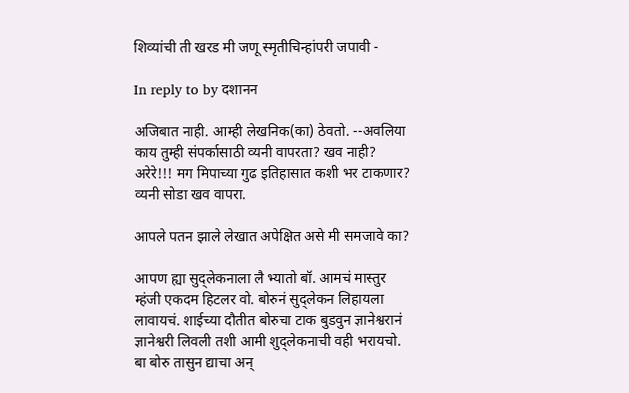शिव्यांची ती खरड मी जणू स्मृतीचिन्हांपरी जपावी -

In reply to by दशानन

अजिबात नाही. आम्ही लेखनिक(का) ठेवतो. --अवलिया काय तुम्ही संपर्कासाठी व्यनी वापरता? खव नाही? अरेरे!!! मग मिपाच्या गुढ इतिहासात कशी भर टाकणार? व्यनी सोडा खव वापरा.

आपले पतन झाले लेखात अपेक्षित असे मी समजावे का?

आपण ह्या सुद्लेकनाला लै भ्यातो बॉ. आमचं मास्तुर म्हंजी एकदम हिटलर वो. बोरुनं सुद्लेकन लिहायला लावायचं. शाईच्या दौतीत बोरुचा टाक बुडवुन ज्ञानेश्वरानं ज्ञानेश्वरी लिवली तशी आमी शुद्लेकनाची वही भरायचो. बा बोरु तासुन द्याचा अन्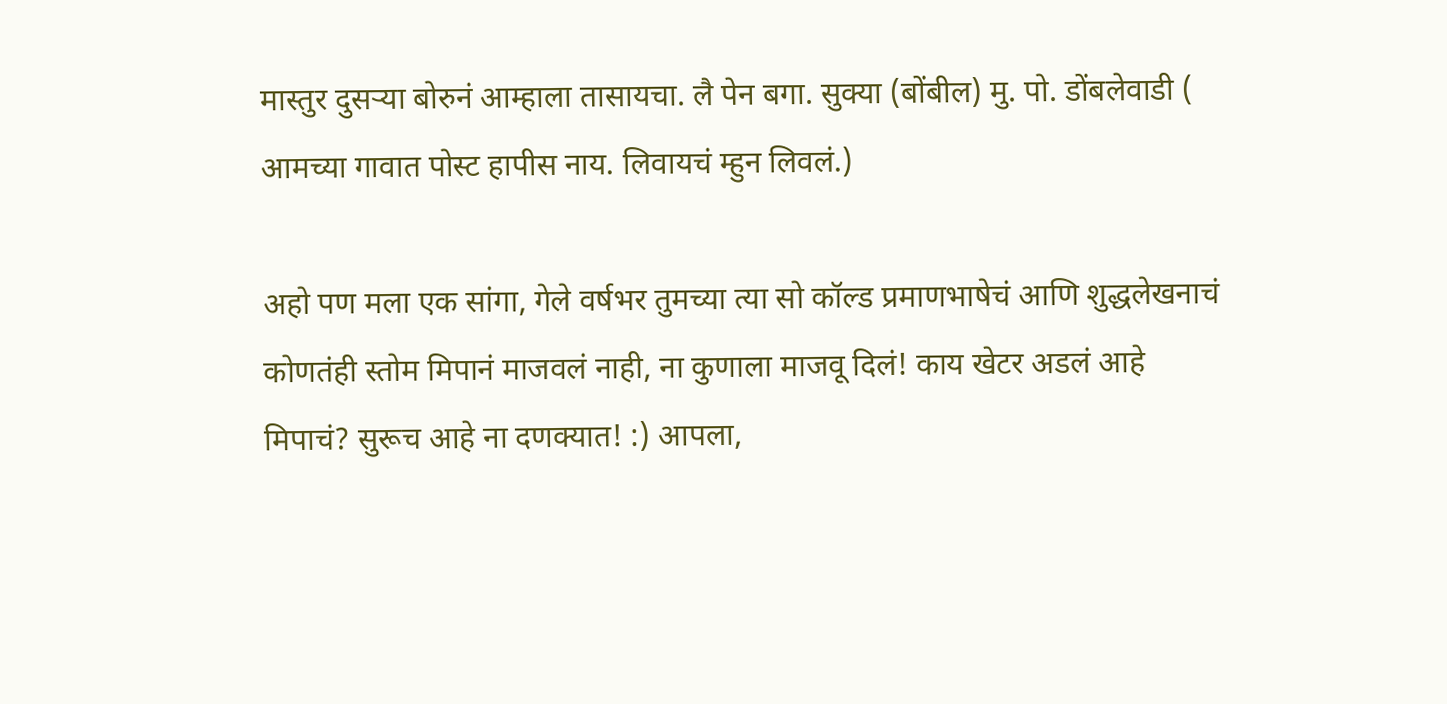मास्तुर दुसर्‍या बोरुनं आम्हाला तासायचा. लै पेन बगा. सुक्या (बोंबील) मु. पो. डोंबलेवाडी ( आमच्या गावात पोस्ट हापीस नाय. लिवायचं म्हुन लिवलं.)

अहो पण मला एक सांगा, गेले वर्षभर तुमच्या त्या सो कॉल्ड प्रमाणभाषेचं आणि शुद्धलेखनाचं कोणतंही स्तोम मिपानं माजवलं नाही, ना कुणाला माजवू दिलं! काय खेटर अडलं आहे मिपाचं? सुरूच आहे ना दणक्यात! :) आपला,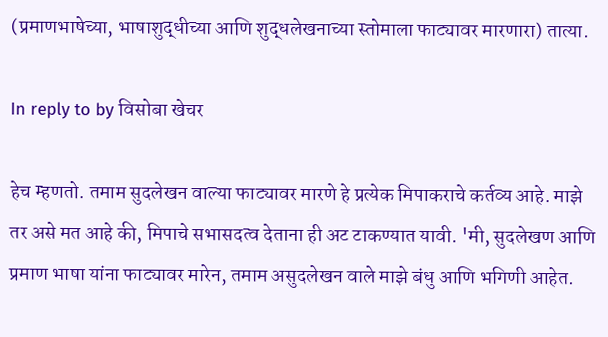(प्रमाणभाषेच्या, भाषाशुद्धीच्या आणि शुद्धलेखनाच्या स्तोमाला फाट्यावर मारणारा) तात्या.

In reply to by विसोबा खेचर

हेच म्हणतो. तमाम सुदलेखन वाल्या फाट्यावर मारणे हे प्रत्येक मिपाकराचे कर्तव्य आहे. माझे तर असे मत आहे की, मिपाचे सभासदत्व देताना ही अट टाकण्यात यावी. 'मी, सुदलेखण आणि प्रमाण भाषा यांना फाट्यावर मारेन, तमाम असुदलेखन वाले माझे बंधु आणि भगिणी आहेत.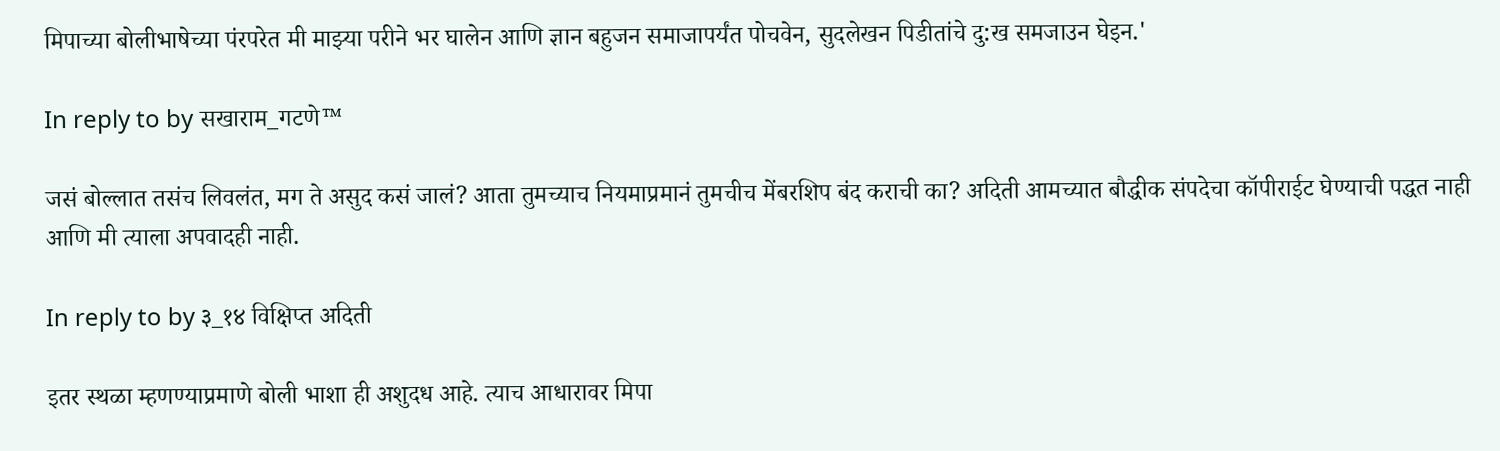मिपाच्या बोलीभाषेच्या पंरपरेत मी माझ्या परीने भर घालेन आणि ज्ञान बहुजन समाजापर्यंत पोचवेन, सुदलेखन पिडीतांचे दु:ख समजाउन घेइन.'

In reply to by सखाराम_गटणे™

जसं बोल्लात तसंच लिवलंत, मग ते असुद कसं जालं? आता तुमच्याच नियमाप्रमानं तुमचीच मेंबरशिप बंद कराची का? अदिती आमच्यात बौद्धीक संपदेचा कॉपीराईट घेण्याची पद्धत नाही आणि मी त्याला अपवादही नाही.

In reply to by ३_१४ विक्षिप्त अदिती

इतर स्थळा म्हणण्याप्रमाणे बोली भाशा ही अशुदध आहे. त्याच आधारावर मिपा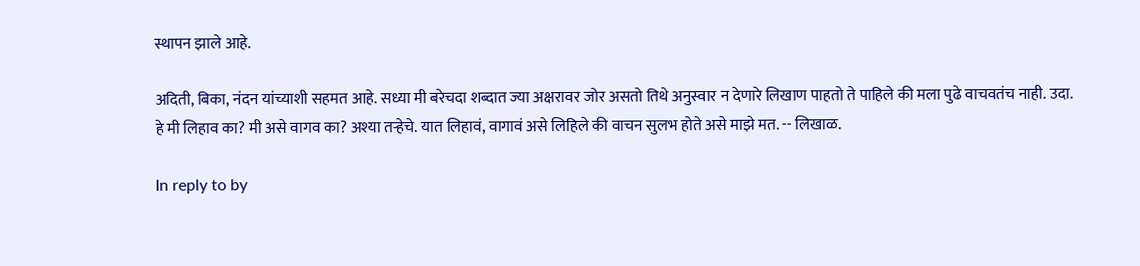स्थापन झाले आहे.

अदिती, बिका, नंदन यांच्याशी सहमत आहे. सध्या मी बरेचदा शब्दात ज्या अक्षरावर जोर असतो तिथे अनुस्वार न देणारे लिखाण पाहतो ते पाहिले की मला पुढे वाचवतंच नाही. उदा. हे मी लिहाव का? मी असे वागव का? अश्या तर्‍हेचे. यात लिहावं, वागावं असे लिहिले की वाचन सुलभ होते असे माझे मत. -- लिखाळ.

In reply to by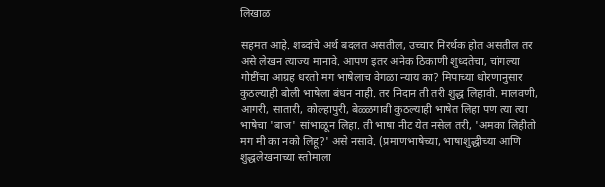लिखाळ

सहमत आहे. शब्दांचे अर्थ बदलत असतील, उच्चार निरर्थक होत असतील तर असे लेखन त्याज्य मानावे. आपण इतर अनेक ठिकाणी शुध्दतेचा, चांगल्या गोष्टींचा आग्रह धरतो मग भाषेलाच वेगळा न्याय का? मिपाच्या धोरणानुसार कुठल्याही बोली भाषेला बंधन नाही. तर निदान ती तरी शुद्ध लिहावी. मालवणी, आगरी, सातारी, कोल्हापुरी, बेळ्ळगावी कुठल्याही भाषेत लिहा पण त्या त्या भाषेचा 'बाज' सांभाळून लिहा. ती भाषा नीट येत नसेल तरी, 'अमका लिहीतो मग मी का नको लिहू?' असे नसावे. (प्रमाणभाषेच्या, भाषाशुद्धीच्या आणि शुद्धलेखनाच्या स्तोमाला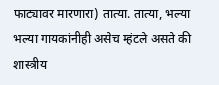फाट्यावर मारणारा) तात्या. तात्या, भल्या भल्या गायकांनीही असेच म्हंटले असते की शास्त्रीय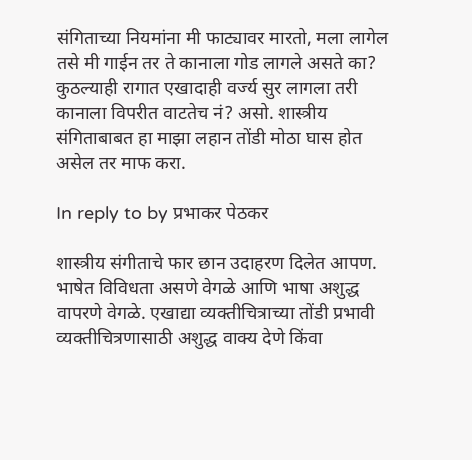संगिताच्या नियमांना मी फाट्यावर मारतो, मला लागेल तसे मी गाईन तर ते कानाला गोड लागले असते का? कुठल्याही रागात एखादाही वर्ज्य सुर लागला तरी कानाला विपरीत वाटतेच नं? असो. शास्त्रीय संगिताबाबत हा माझा लहान तोंडी मोठा घास होत असेल तर माफ करा.

In reply to by प्रभाकर पेठकर

शास्त्रीय संगीताचे फार छान उदाहरण दिलेत आपण. भाषेत विविधता असणे वेगळे आणि भाषा अशुद्ध वापरणे वेगळे. एखाद्या व्यक्तीचित्राच्या तोंडी प्रभावी व्यक्तीचित्रणासाठी अशुद्ध वाक्य देणे किंवा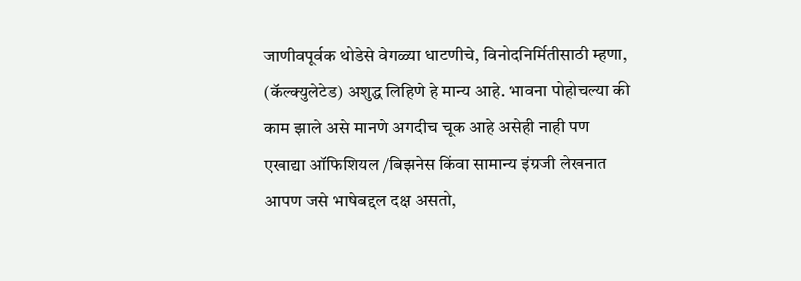जाणीवपूर्वक थोडेसे वेगळ्या धाटणीचे, विनोदनिर्मितीसाठी म्हणा, (कॅल्क्युलेटेड) अशुद्ध लिहिणे हे मान्य आहे. भावना पोहोचल्या की काम झाले असे मानणे अगदीच चूक आहे असेही नाही पण एखाद्या ऑफिशियल /बिझनेस किंवा सामान्य इंग्रजी लेखनात आपण जसे भाषेबद्दल दक्ष असतो,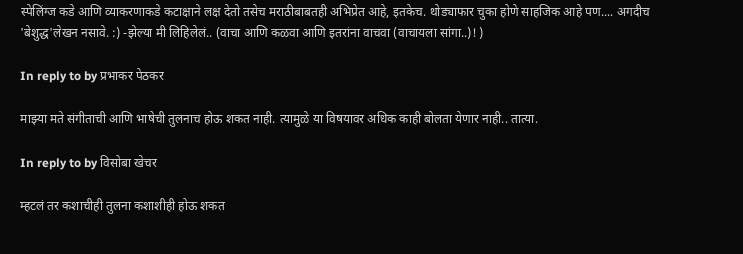स्पेलिंग्ज कडे आणि व्याकरणाकडे कटाक्षाने लक्ष देतो तसेच मराठीबाबतही अभिप्रेत आहे, इतकेच. थोड्याफार चुका होणे साहजिक आहे पण.... अगदीच 'बेशुद्ध'लेखन नसावे. :) -झेल्या मी लिहिलेलं.. (वाचा आणि कळवा आणि इतरांना वाचवा (वाचायला सांगा..)! )

In reply to by प्रभाकर पेठकर

माझ्या मते संगीताची आणि भाषेची तुलनाच होऊ शकत नाही. त्यामुळे या विषयावर अधिक काही बोलता येणार नाही.. तात्या.

In reply to by विसोबा खेचर

म्हटलं तर कशाचीही तुलना कशाशीही होऊ शकत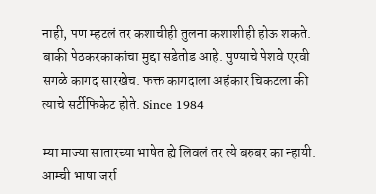नाही, पण म्हटलं तर कशाचीही तुलना कशाशीही होऊ शकते. बाकी पेठकरकाकांचा मुद्दा सडेतोड आहे. पुण्याचे पेशवे एरवी सगळे कागद सारखेच. फक्त कागदाला अहंकार चिकटला की त्याचे सर्टीफिकेट होते. Since 1984

म्या माज्या सातारच्या भाषेत ह्ये लिवलं तर त्ये बरुबर का न्हायी. आम्ची भाषा जर्रा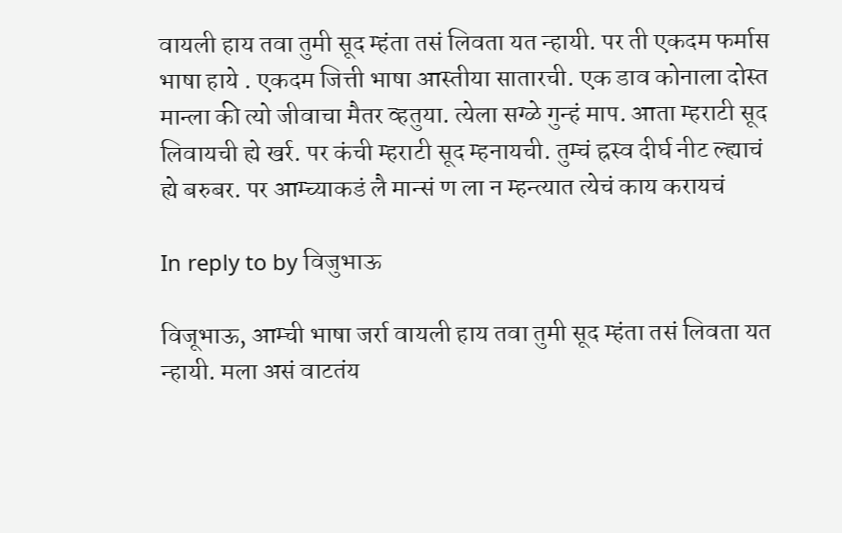वायली हाय तवा तुमी सूद म्हंता तसं लिवता यत न्हायी. पर ती एकदम फर्मास भाषा हाये . एकदम जित्ती भाषा आस्तीया सातारची. एक डाव कोनाला दोस्त मान्ला की त्यो जीवाचा मैतर व्हतुया. त्येला सग्ळे गुन्हं माप. आता म्हराटी सूद लिवायची ह्ये खर्र. पर कंची म्हराटी सूद म्हनायची. तुम्चं ह्रस्व दीर्घ नीट ल्ह्याचं ह्ये बरुबर. पर आम्च्याकडं लै मान्सं ण ला न म्हन्त्यात त्येचं काय करायचं

In reply to by विजुभाऊ

विजूभाऊ, आम्ची भाषा जर्रा वायली हाय तवा तुमी सूद म्हंता तसं लिवता यत न्हायी. मला असं वाटतंय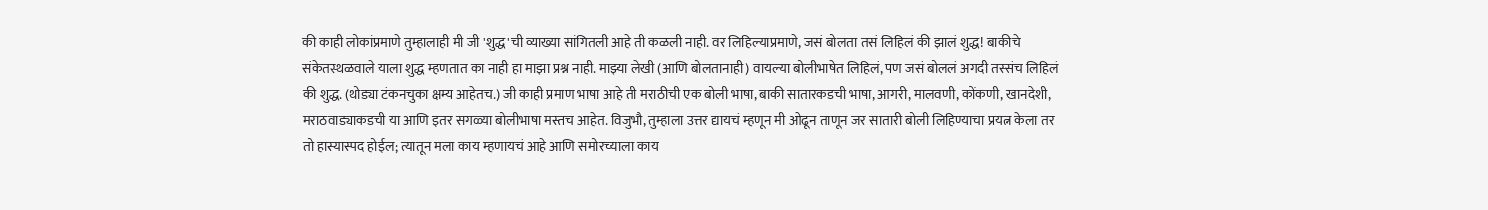की काही लोकांप्रमाणे तुम्हालाही मी जी 'शुद्ध'ची व्याख्या सांगितली आहे ती कळली नाही. वर लिहिल्याप्रमाणे, जसं बोलता तसं लिहिलं की झालं शुद्ध! बाकीचे संकेतस्थळवाले याला शुद्ध म्हणतात का नाही हा माझा प्रश्न नाही. माझ्या लेखी (आणि बोलतानाही) वायल्या बोलीभाषेत लिहिलं, पण जसं बोललं अगदी तस्संच लिहिलं की शुद्ध. (थोड्या टंकनचुका क्षम्य आहेतच.) जी काही प्रमाण भाषा आहे ती मराठीची एक बोली भाषा, बाकी सातारकडची भाषा, आगरी, मालवणी, कोंकणी, खानदेशी, मराठवाड्याकडची या आणि इतर सगळ्या बोलीभाषा मस्तच आहेत. विजुभौ, तुम्हाला उत्तर द्यायचं म्हणून मी ओढून ताणून जर सातारी बोली लिहिण्याचा प्रयत्न केला तर तो हास्यास्पद होईल; त्यातून मला काय म्हणायचं आहे आणि समोरच्याला काय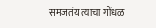समजतंय त्याचा गोंधळ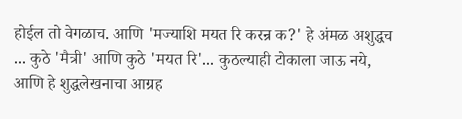होईल तो वेगळाच. आणि 'मज्याशि मयत रि करन्र क?' हे अंमळ अशुद्धच ... कुठे 'मैत्री' आणि कुठे 'मयत रि'... कुठल्याही टोकाला जाऊ नये, आणि हे शुद्धलेखनाचा आग्रह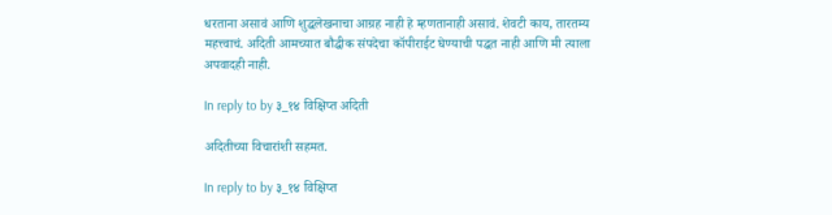धरताना असावं आणि शुद्धलेखनाचा आग्रह नाही हे म्हणतानाही असावं. शेवटी काय, तारतम्य महत्त्वाचं. अदिती आमच्यात बौद्धीक संपदेचा कॉपीराईट घेण्याची पद्धत नाही आणि मी त्याला अपवादही नाही.

In reply to by ३_१४ विक्षिप्त अदिती

अदितीच्या विचारांशी सहमत.

In reply to by ३_१४ विक्षिप्त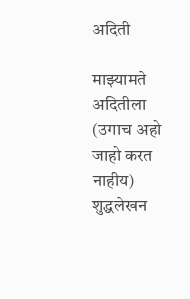अदिती

माझ्यामते अदितीला (उगाच अहो जाहो करत नाहीय) शुद्धलेखन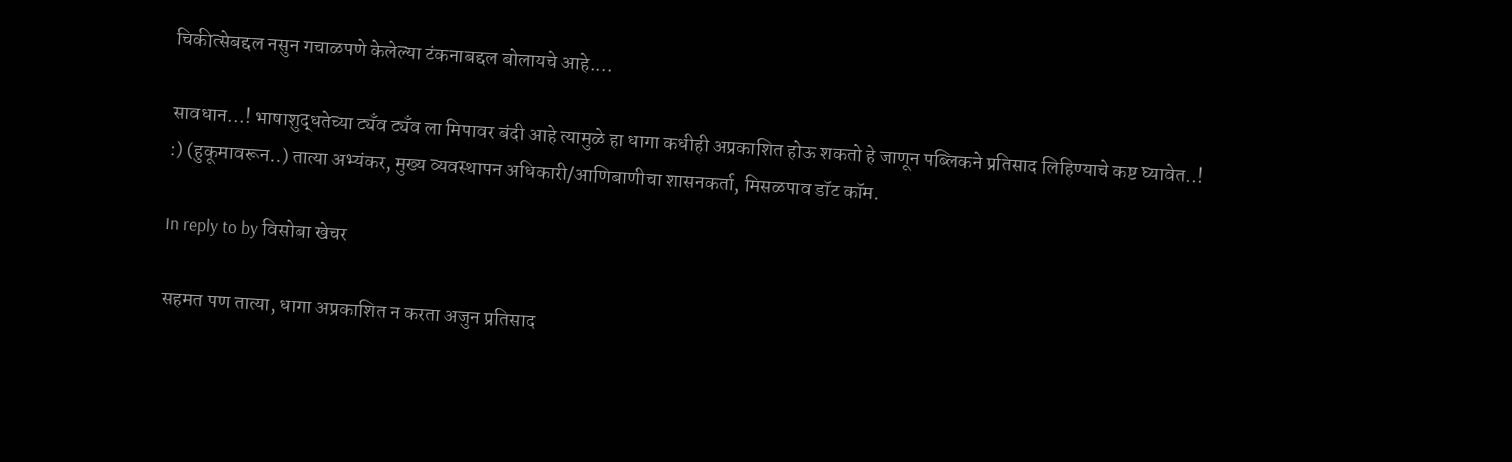चिकीत्सेबद्दल नसुन गचाळपणे केलेल्या टंकनाबद्दल बोलायचे आहे....

सावधान...! भाषाशुद्धतेच्या ट्यँव ट्यँव ला मिपावर बंदी आहे त्यामुळे हा धागा कधीही अप्रकाशित होऊ शकतो हे जाणून पब्लिकने प्रतिसाद लिहिण्याचे कष्ट घ्यावेत..! :) (हुकूमावरून..) तात्या अभ्यंकर, मुख्य व्यवस्थापन अधिकारी/आणिबाणीचा शासनकर्ता, मिसळपाव डॉट कॉम.

In reply to by विसोबा खेचर

सहमत पण तात्या, धागा अप्रकाशित न करता अजुन प्रतिसाद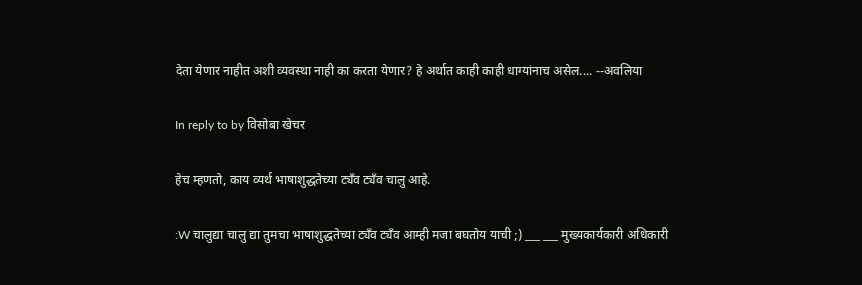देता येणार नाहीत अशी व्यवस्था नाही का करता येणार? हे अर्थात काही काही धाग्यांनाच असेल.... --अवलिया

In reply to by विसोबा खेचर

हेच म्हणतो, काय व्यर्थ भाषाशुद्धतेच्या ट्यँव ट्यँव चालु आहे.

:W चालुद्या चालु द्या तुमचा भाषाशुद्धतेच्या ट्यँव ट्यँव आम्ही मजा बघतोय याची ;) ___ ___ मुख्यकार्यकारी अधिकारी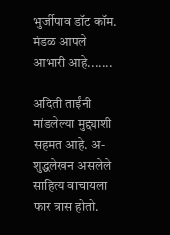भुर्जीपाव डॉट कॉम. मंडळ आपले आभारी आहे.......

अदिती ताईंनी मांडलेल्या मुद्द्याशी सहमत आहे. अ-शुद्धलेखन असलेले साहित्य वाचायला फार त्रास होतो.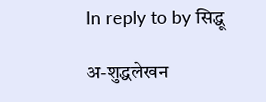In reply to by सिद्धू

अ-शुद्धलेखन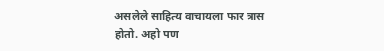असलेले साहित्य वाचायला फार त्रास होतो. अहो पण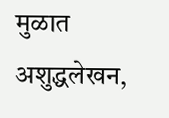मुळात अशुद्धलेखन,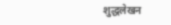शुद्धलेखन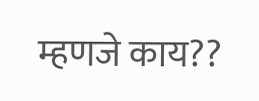म्हणजे काय??